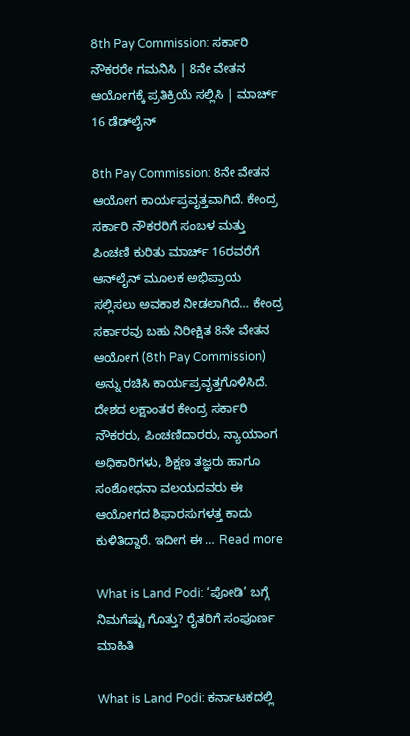8th Pay Commission: ಸರ್ಕಾರಿ ನೌಕರರೇ ಗಮನಿಸಿ | 8ನೇ ವೇತನ ಆಯೋಗಕ್ಕೆ ಪ್ರತಿಕ್ರಿಯೆ ಸಲ್ಲಿಸಿ | ಮಾರ್ಚ್ 16 ಡೆಡ್‌ಲೈನ್

8th Pay Commission: 8ನೇ ವೇತನ ಆಯೋಗ ಕಾರ್ಯಪ್ರವೃತ್ತವಾಗಿದೆ. ಕೇಂದ್ರ ಸರ್ಕಾರಿ ನೌಕರರಿಗೆ ಸಂಬಳ ಮತ್ತು ಪಿಂಚಣಿ ಕುರಿತು ಮಾರ್ಚ್ 16ರವರೆಗೆ ಆನ್‌ಲೈನ್ ಮೂಲಕ ಅಭಿಪ್ರಾಯ ಸಲ್ಲಿಸಲು ಅವಕಾಶ ನೀಡಲಾಗಿದೆ… ಕೇಂದ್ರ ಸರ್ಕಾರವು ಬಹು ನಿರೀಕ್ಷಿತ 8ನೇ ವೇತನ ಆಯೋಗ (8th Pay Commission) ಅನ್ನು ರಚಿಸಿ ಕಾರ್ಯಪ್ರವೃತ್ತಗೊಳಿಸಿದೆ. ದೇಶದ ಲಕ್ಷಾಂತರ ಕೇಂದ್ರ ಸರ್ಕಾರಿ ನೌಕರರು, ಪಿಂಚಣಿದಾರರು, ನ್ಯಾಯಾಂಗ ಅಧಿಕಾರಿಗಳು, ಶಿಕ್ಷಣ ತಜ್ಞರು ಹಾಗೂ ಸಂಶೋಧನಾ ವಲಯದವರು ಈ ಆಯೋಗದ ಶಿಫಾರಸುಗಳತ್ತ ಕಾದು ಕುಳಿತಿದ್ದಾರೆ. ಇದೀಗ ಈ … Read more

What is Land Podi: ‘ಪೋಡಿ’ ಬಗ್ಗೆ ನಿಮಗೆಷ್ಟು ಗೊತ್ತು? ರೈತರಿಗೆ ಸಂಪೂರ್ಣ ಮಾಹಿತಿ

What is Land Podi: ಕರ್ನಾಟಕದಲ್ಲಿ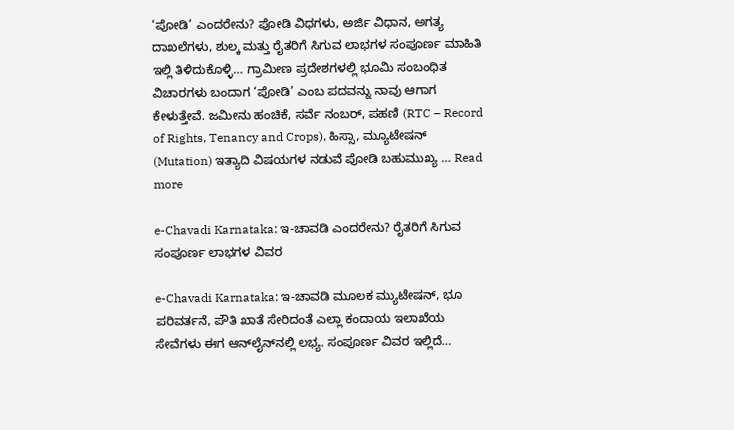‘ಪೋಡಿ’ ಎಂದರೇನು? ಪೋಡಿ ವಿಧಗಳು, ಅರ್ಜಿ ವಿಧಾನ, ಅಗತ್ಯ ದಾಖಲೆಗಳು, ಶುಲ್ಕ ಮತ್ತು ರೈತರಿಗೆ ಸಿಗುವ ಲಾಭಗಳ ಸಂಪೂರ್ಣ ಮಾಹಿತಿ ಇಲ್ಲಿ ತಿಳಿದುಕೊಳ್ಳಿ… ಗ್ರಾಮೀಣ ಪ್ರದೇಶಗಳಲ್ಲಿ ಭೂಮಿ ಸಂಬಂಧಿತ ವಿಚಾರಗಳು ಬಂದಾಗ ‘ಪೋಡಿ’ ಎಂಬ ಪದವನ್ನು ನಾವು ಆಗಾಗ ಕೇಳುತ್ತೇವೆ. ಜಮೀನು ಹಂಚಿಕೆ, ಸರ್ವೆ ನಂಬರ್, ಪಹಣಿ (RTC – Record of Rights, Tenancy and Crops), ಹಿಸ್ಸಾ, ಮ್ಯೂಟೇಷನ್ (Mutation) ಇತ್ಯಾದಿ ವಿಷಯಗಳ ನಡುವೆ ಪೋಡಿ ಬಹುಮುಖ್ಯ … Read more

e-Chavadi Karnataka: ಇ-ಚಾವಡಿ ಎಂದರೇನು? ರೈತರಿಗೆ ಸಿಗುವ ಸಂಪೂರ್ಣ ಲಾಭಗಳ ವಿವರ

e-Chavadi Karnataka: ಇ-ಚಾವಡಿ ಮೂಲಕ ಮ್ಯುಟೇಷನ್, ಭೂ ಪರಿವರ್ತನೆ, ಪೌತಿ ಖಾತೆ ಸೇರಿದಂತೆ ಎಲ್ಲಾ ಕಂದಾಯ ಇಲಾಖೆಯ ಸೇವೆಗಳು ಈಗ ಆನ್‌ಲೈನ್‌ನಲ್ಲಿ ಲಭ್ಯ. ಸಂಪೂರ್ಣ ವಿವರ ಇಲ್ಲಿದೆ…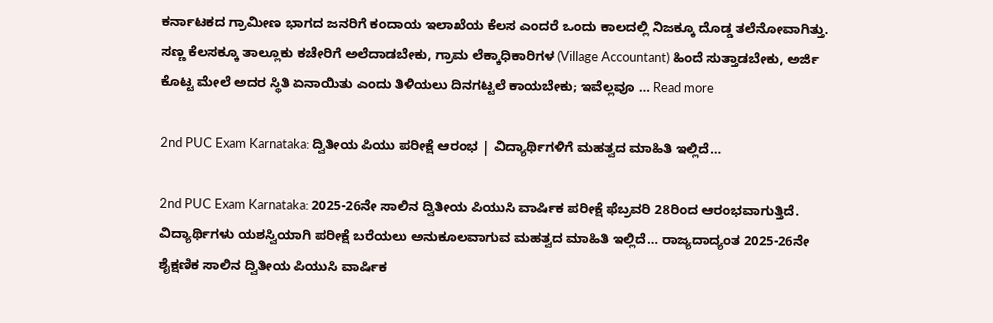ಕರ್ನಾಟಕದ ಗ್ರಾಮೀಣ ಭಾಗದ ಜನರಿಗೆ ಕಂದಾಯ ಇಲಾಖೆಯ ಕೆಲಸ ಎಂದರೆ ಒಂದು ಕಾಲದಲ್ಲಿ ನಿಜಕ್ಕೂ ದೊಡ್ಡ ತಲೆನೋವಾಗಿತ್ತು. ಸಣ್ಣ ಕೆಲಸಕ್ಕೂ ತಾಲ್ಲೂಕು ಕಚೇರಿಗೆ ಅಲೆದಾಡಬೇಕು, ಗ್ರಾಮ ಲೆಕ್ಕಾಧಿಕಾರಿಗಳ (Village Accountant) ಹಿಂದೆ ಸುತ್ತಾಡಬೇಕು, ಅರ್ಜಿ ಕೊಟ್ಟ ಮೇಲೆ ಅದರ ಸ್ಥಿತಿ ಏನಾಯಿತು ಎಂದು ತಿಳಿಯಲು ದಿನಗಟ್ಟಲೆ ಕಾಯಬೇಕು; ಇವೆಲ್ಲವೂ … Read more

2nd PUC Exam Karnataka: ದ್ವಿತೀಯ ಪಿಯು ಪರೀಕ್ಷೆ ಆರಂಭ | ವಿದ್ಯಾರ್ಥಿಗಳಿಗೆ ಮಹತ್ವದ ಮಾಹಿತಿ ಇಲ್ಲಿದೆ…

2nd PUC Exam Karnataka: 2025-26ನೇ ಸಾಲಿನ ದ್ವಿತೀಯ ಪಿಯುಸಿ ವಾರ್ಷಿಕ ಪರೀಕ್ಷೆ ಫೆಬ್ರವರಿ 28ರಿಂದ ಆರಂಭವಾಗುತ್ತಿದೆ. ವಿದ್ಯಾರ್ಥಿಗಳು ಯಶಸ್ವಿಯಾಗಿ ಪರೀಕ್ಷೆ ಬರೆಯಲು ಅನುಕೂಲವಾಗುವ ಮಹತ್ವದ ಮಾಹಿತಿ ಇಲ್ಲಿದೆ… ರಾಜ್ಯದಾದ್ಯಂತ 2025-26ನೇ ಶೈಕ್ಷಣಿಕ ಸಾಲಿನ ದ್ವಿತೀಯ ಪಿಯುಸಿ ವಾರ್ಷಿಕ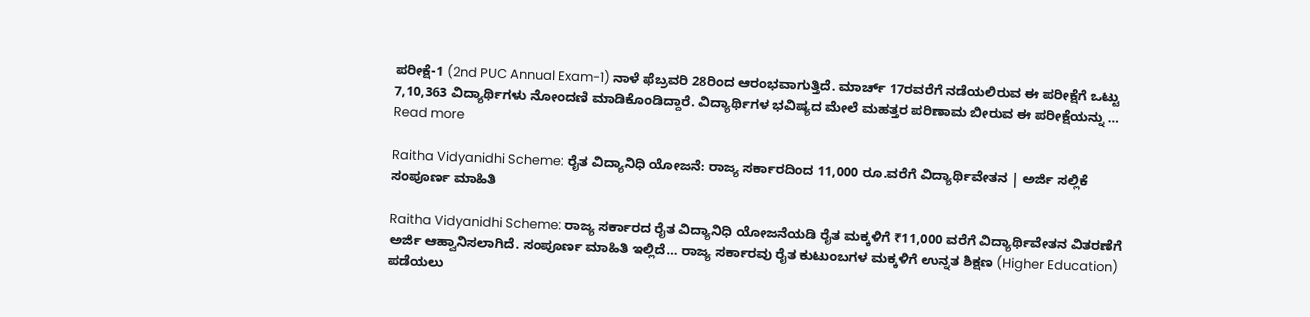ಪರೀಕ್ಷೆ-1 (2nd PUC Annual Exam-1) ನಾಳೆ ಫೆಬ್ರವರಿ 28ರಿಂದ ಆರಂಭವಾಗುತ್ತಿದೆ. ಮಾರ್ಚ್ 17ರವರೆಗೆ ನಡೆಯಲಿರುವ ಈ ಪರೀಕ್ಷೆಗೆ ಒಟ್ಟು 7,10,363 ವಿದ್ಯಾರ್ಥಿಗಳು ನೋಂದಣಿ ಮಾಡಿಕೊಂಡಿದ್ದಾರೆ. ವಿದ್ಯಾರ್ಥಿಗಳ ಭವಿಷ್ಯದ ಮೇಲೆ ಮಹತ್ತರ ಪರಿಣಾಮ ಬೀರುವ ಈ ಪರೀಕ್ಷೆಯನ್ನು … Read more

Raitha Vidyanidhi Scheme: ರೈತ ವಿದ್ಯಾನಿಧಿ ಯೋಜನೆ: ರಾಜ್ಯ ಸರ್ಕಾರದಿಂದ 11,000 ರೂ.ವರೆಗೆ ವಿದ್ಯಾರ್ಥಿವೇತನ | ಅರ್ಜಿ ಸಲ್ಲಿಕೆ ಸಂಪೂರ್ಣ ಮಾಹಿತಿ

Raitha Vidyanidhi Scheme: ರಾಜ್ಯ ಸರ್ಕಾರದ ರೈತ ವಿದ್ಯಾನಿಧಿ ಯೋಜನೆಯಡಿ ರೈತ ಮಕ್ಕಳಿಗೆ ₹11,000 ವರೆಗೆ ವಿದ್ಯಾರ್ಥಿವೇತನ ವಿತರಣೆಗೆ ಅರ್ಜಿ ಆಹ್ವಾನಿಸಲಾಗಿದೆ. ಸಂಪೂರ್ಣ ಮಾಹಿತಿ ಇಲ್ಲಿದೆ… ರಾಜ್ಯ ಸರ್ಕಾರವು ರೈತ ಕುಟುಂಬಗಳ ಮಕ್ಕಳಿಗೆ ಉನ್ನತ ಶಿಕ್ಷಣ (Higher Education) ಪಡೆಯಲು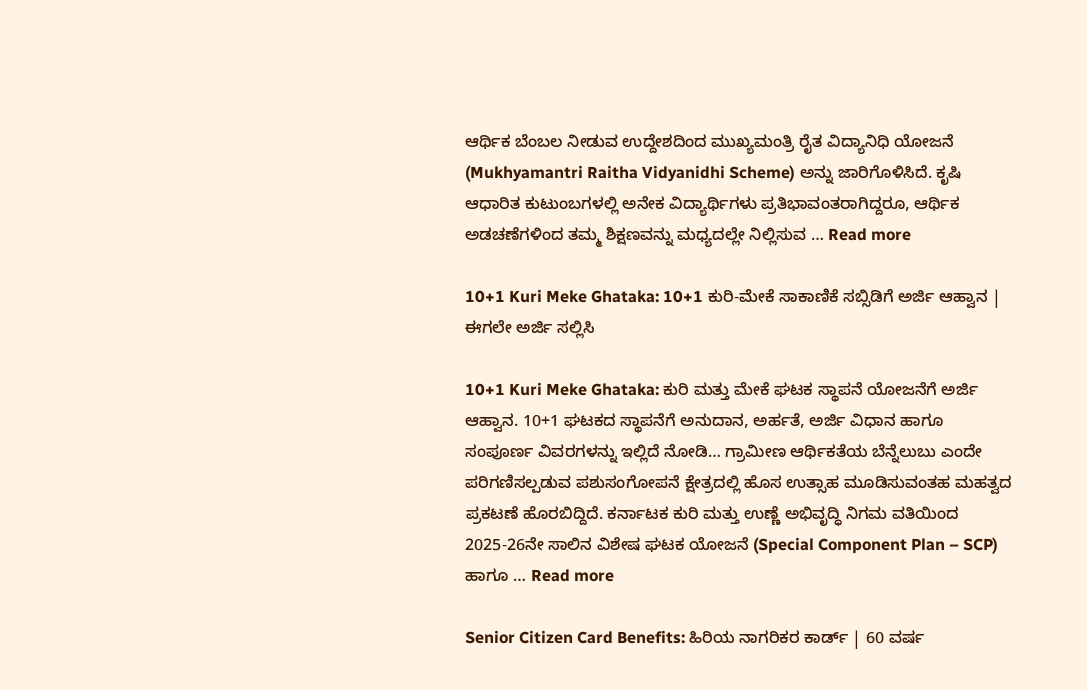ಆರ್ಥಿಕ ಬೆಂಬಲ ನೀಡುವ ಉದ್ದೇಶದಿಂದ ಮುಖ್ಯಮಂತ್ರಿ ರೈತ ವಿದ್ಯಾನಿಧಿ ಯೋಜನೆ (Mukhyamantri Raitha Vidyanidhi Scheme) ಅನ್ನು ಜಾರಿಗೊಳಿಸಿದೆ. ಕೃಷಿ ಆಧಾರಿತ ಕುಟುಂಬಗಳಲ್ಲಿ ಅನೇಕ ವಿದ್ಯಾರ್ಥಿಗಳು ಪ್ರತಿಭಾವಂತರಾಗಿದ್ದರೂ, ಆರ್ಥಿಕ ಅಡಚಣೆಗಳಿಂದ ತಮ್ಮ ಶಿಕ್ಷಣವನ್ನು ಮಧ್ಯದಲ್ಲೇ ನಿಲ್ಲಿಸುವ … Read more

10+1 Kuri Meke Ghataka: 10+1 ಕುರಿ-ಮೇಕೆ ಸಾಕಾಣಿಕೆ ಸಬ್ಸಿಡಿಗೆ ಅರ್ಜಿ ಆಹ್ವಾನ | ಈಗಲೇ ಅರ್ಜಿ ಸಲ್ಲಿಸಿ

10+1 Kuri Meke Ghataka: ಕುರಿ ಮತ್ತು ಮೇಕೆ ಘಟಕ ಸ್ಥಾಪನೆ ಯೋಜನೆಗೆ ಅರ್ಜಿ ಆಹ್ವಾನ. 10+1 ಘಟಕದ ಸ್ಥಾಪನೆಗೆ ಅನುದಾನ, ಅರ್ಹತೆ, ಅರ್ಜಿ ವಿಧಾನ ಹಾಗೂ ಸಂಪೂರ್ಣ ವಿವರಗಳನ್ನು ಇಲ್ಲಿದೆ ನೋಡಿ… ಗ್ರಾಮೀಣ ಆರ್ಥಿಕತೆಯ ಬೆನ್ನೆಲುಬು ಎಂದೇ ಪರಿಗಣಿಸಲ್ಪಡುವ ಪಶುಸಂಗೋಪನೆ ಕ್ಷೇತ್ರದಲ್ಲಿ ಹೊಸ ಉತ್ಸಾಹ ಮೂಡಿಸುವಂತಹ ಮಹತ್ವದ ಪ್ರಕಟಣೆ ಹೊರಬಿದ್ದಿದೆ. ಕರ್ನಾಟಕ ಕುರಿ ಮತ್ತು ಉಣ್ಣೆ ಅಭಿವೃದ್ಧಿ ನಿಗಮ ವತಿಯಿಂದ 2025-26ನೇ ಸಾಲಿನ ವಿಶೇಷ ಘಟಕ ಯೋಜನೆ (Special Component Plan – SCP) ಹಾಗೂ … Read more

Senior Citizen Card Benefits: ಹಿರಿಯ ನಾಗರಿಕರ ಕಾರ್ಡ್ | 60 ವರ್ಷ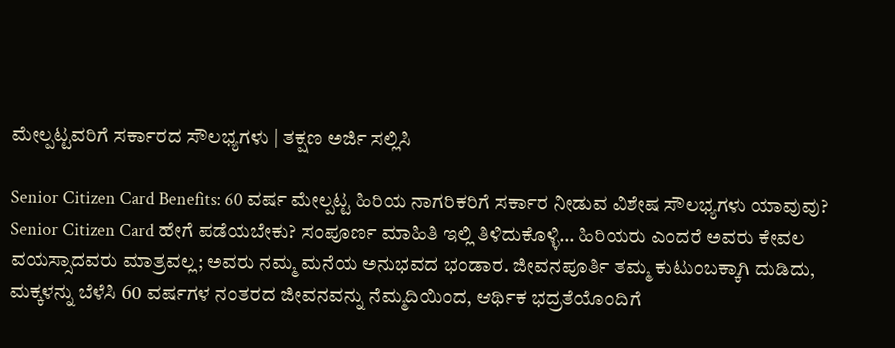ಮೇಲ್ಪಟ್ಟವರಿಗೆ ಸರ್ಕಾರದ ಸೌಲಭ್ಯಗಳು | ತಕ್ಷಣ ಅರ್ಜಿ ಸಲ್ಲಿಸಿ

Senior Citizen Card Benefits: 60 ವರ್ಷ ಮೇಲ್ಪಟ್ಟ ಹಿರಿಯ ನಾಗರಿಕರಿಗೆ ಸರ್ಕಾರ ನೀಡುವ ವಿಶೇಷ ಸೌಲಭ್ಯಗಳು ಯಾವುವು? Senior Citizen Card ಹೇಗೆ ಪಡೆಯಬೇಕು? ಸಂಪೂರ್ಣ ಮಾಹಿತಿ ಇಲ್ಲಿ ತಿಳಿದುಕೊಳ್ಳಿ… ಹಿರಿಯರು ಎಂದರೆ ಅವರು ಕೇವಲ ವಯಸ್ಸಾದವರು ಮಾತ್ರವಲ್ಲ; ಅವರು ನಮ್ಮ ಮನೆಯ ಅನುಭವದ ಭಂಡಾರ. ಜೀವನಪೂರ್ತಿ ತಮ್ಮ ಕುಟುಂಬಕ್ಕಾಗಿ ದುಡಿದು, ಮಕ್ಕಳನ್ನು ಬೆಳೆಸಿ 60 ವರ್ಷಗಳ ನಂತರದ ಜೀವನವನ್ನು ನೆಮ್ಮದಿಯಿಂದ, ಆರ್ಥಿಕ ಭದ್ರತೆಯೊಂದಿಗೆ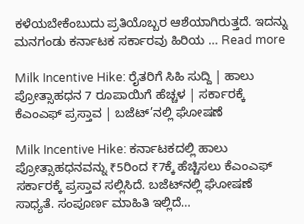ಕಳೆಯಬೇಕೆಂಬುದು ಪ್ರತಿಯೊಬ್ಬರ ಆಶೆಯಾಗಿರುತ್ತದೆ. ಇದನ್ನು ಮನಗಂಡು ಕರ್ನಾಟಕ ಸರ್ಕಾರವು ಹಿರಿಯ … Read more

Milk Incentive Hike: ರೈತರಿಗೆ ಸಿಹಿ ಸುದ್ದಿ | ಹಾಲು ಪ್ರೋತ್ಸಾಹಧನ 7 ರೂಪಾಯಿಗೆ ಹೆಚ್ಚಳ | ಸರ್ಕಾರಕ್ಕೆ ಕೆಎಂಎಫ್ ಪ್ರಸ್ತಾವ | ಬಜೆಟ್’ನಲ್ಲಿ ಘೋಷಣೆ

Milk Incentive Hike: ಕರ್ನಾಟಕದಲ್ಲಿ ಹಾಲು ಪ್ರೋತ್ಸಾಹಧನವನ್ನು ₹5ರಿಂದ ₹7ಕ್ಕೆ ಹೆಚ್ಚಿಸಲು ಕೆಎಂಎಫ್ ಸರ್ಕಾರಕ್ಕೆ ಪ್ರಸ್ತಾವ ಸಲ್ಲಿಸಿದೆ. ಬಜೆಟ್‌ನಲ್ಲಿ ಘೋಷಣೆ ಸಾಧ್ಯತೆ. ಸಂಪೂರ್ಣ ಮಾಹಿತಿ ಇಲ್ಲಿದೆ…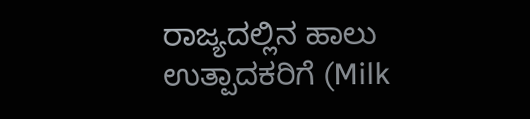ರಾಜ್ಯದಲ್ಲಿನ ಹಾಲು ಉತ್ಪಾದಕರಿಗೆ (Milk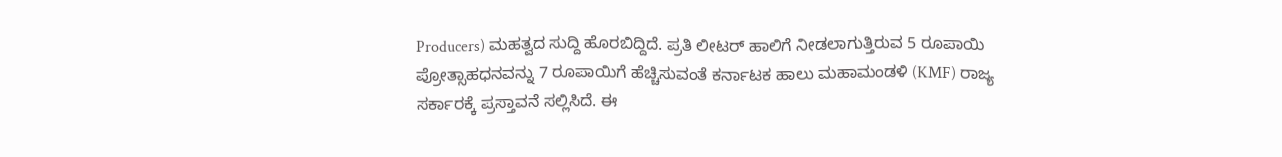Producers) ಮಹತ್ವದ ಸುದ್ದಿ ಹೊರಬಿದ್ದಿದೆ. ಪ್ರತಿ ಲೀಟರ್ ಹಾಲಿಗೆ ನೀಡಲಾಗುತ್ತಿರುವ 5 ರೂಪಾಯಿ ಪ್ರೋತ್ಸಾಹಧನವನ್ನು 7 ರೂಪಾಯಿಗೆ ಹೆಚ್ಚಿಸುವಂತೆ ಕರ್ನಾಟಕ ಹಾಲು ಮಹಾಮಂಡಳಿ (KMF) ರಾಜ್ಯ ಸರ್ಕಾರಕ್ಕೆ ಪ್ರಸ್ತಾವನೆ ಸಲ್ಲಿಸಿದೆ. ಈ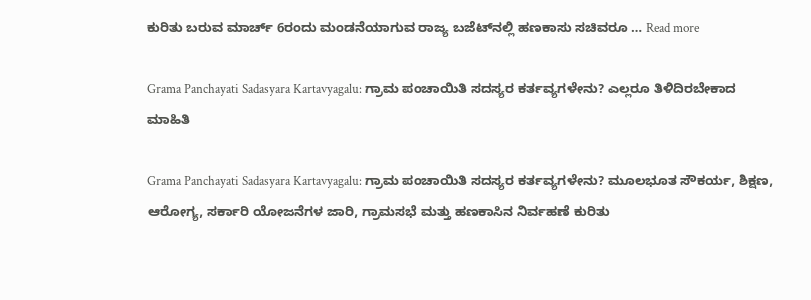ಕುರಿತು ಬರುವ ಮಾರ್ಚ್ 6ರಂದು ಮಂಡನೆಯಾಗುವ ರಾಜ್ಯ ಬಜೆಟ್‌ನಲ್ಲಿ ಹಣಕಾಸು ಸಚಿವರೂ … Read more

Grama Panchayati Sadasyara Kartavyagalu: ಗ್ರಾಮ ಪಂಚಾಯಿತಿ ಸದಸ್ಯರ ಕರ್ತವ್ಯಗಳೇನು? ಎಲ್ಲರೂ ತಿಳಿದಿರಬೇಕಾದ ಮಾಹಿತಿ

Grama Panchayati Sadasyara Kartavyagalu: ಗ್ರಾಮ ಪಂಚಾಯಿತಿ ಸದಸ್ಯರ ಕರ್ತವ್ಯಗಳೇನು? ಮೂಲಭೂತ ಸೌಕರ್ಯ, ಶಿಕ್ಷಣ, ಆರೋಗ್ಯ, ಸರ್ಕಾರಿ ಯೋಜನೆಗಳ ಜಾರಿ, ಗ್ರಾಮಸಭೆ ಮತ್ತು ಹಣಕಾಸಿನ ನಿರ್ವಹಣೆ ಕುರಿತು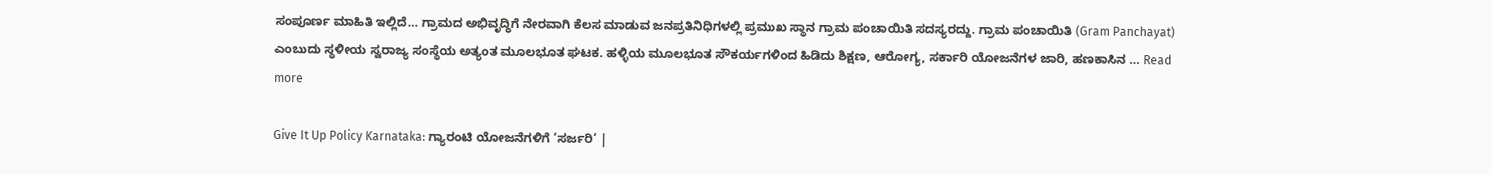ಸಂಪೂರ್ಣ ಮಾಹಿತಿ ಇಲ್ಲಿದೆ… ಗ್ರಾಮದ ಅಭಿವೃದ್ಧಿಗೆ ನೇರವಾಗಿ ಕೆಲಸ ಮಾಡುವ ಜನಪ್ರತಿನಿಧಿಗಳಲ್ಲಿ ಪ್ರಮುಖ ಸ್ಥಾನ ಗ್ರಾಮ ಪಂಚಾಯಿತಿ ಸದಸ್ಯರದ್ದು. ಗ್ರಾಮ ಪಂಚಾಯಿತಿ (Gram Panchayat) ಎಂಬುದು ಸ್ಥಳೀಯ ಸ್ವರಾಜ್ಯ ಸಂಸ್ಥೆಯ ಅತ್ಯಂತ ಮೂಲಭೂತ ಘಟಕ. ಹಳ್ಳಿಯ ಮೂಲಭೂತ ಸೌಕರ್ಯಗಳಿಂದ ಹಿಡಿದು ಶಿಕ್ಷಣ, ಆರೋಗ್ಯ, ಸರ್ಕಾರಿ ಯೋಜನೆಗಳ ಜಾರಿ, ಹಣಕಾಸಿನ … Read more

Give It Up Policy Karnataka: ಗ್ಯಾರಂಟಿ ಯೋಜನೆಗಳಿಗೆ ‘ಸರ್ಜರಿ’ |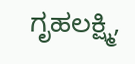ಗೃಹಲಕ್ಷ್ಮಿ,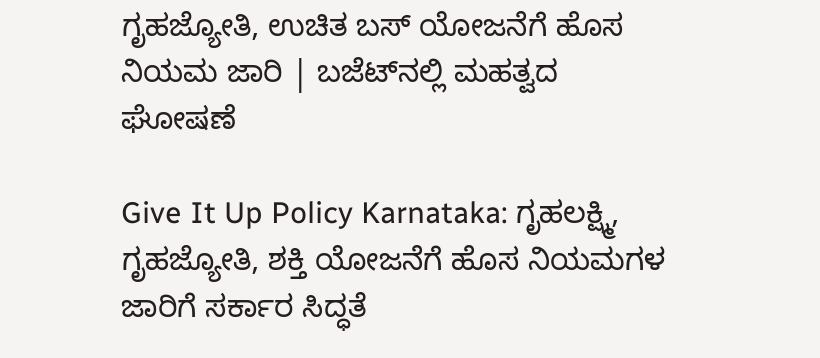ಗೃಹಜ್ಯೋತಿ, ಉಚಿತ ಬಸ್ ಯೋಜನೆಗೆ ಹೊಸ ನಿಯಮ ಜಾರಿ | ಬಜೆಟ್‌ನಲ್ಲಿ ಮಹತ್ವದ ಘೋಷಣೆ

Give It Up Policy Karnataka: ಗೃಹಲಕ್ಷ್ಮಿ, ಗೃಹಜ್ಯೋತಿ, ಶಕ್ತಿ ಯೋಜನೆಗೆ ಹೊಸ ನಿಯಮಗಳ ಜಾರಿಗೆ ಸರ್ಕಾರ ಸಿದ್ಧತೆ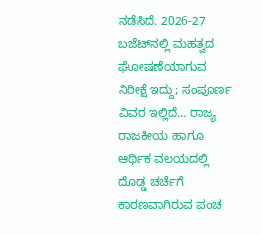ನಡೆಸಿದೆ. 2026-27 ಬಜೆಟ್‌ನಲ್ಲಿ ಮಹತ್ವದ ಘೋಷಣೆಯಾಗುವ ನಿರೀಕ್ಷೆ ಇದ್ದು; ಸಂಪೂರ್ಣ ವಿವರ ಇಲ್ಲಿದೆ… ರಾಜ್ಯ ರಾಜಕೀಯ ಹಾಗೂ ಆರ್ಥಿಕ ವಲಯದಲ್ಲಿ ದೊಡ್ಡ ಚರ್ಚೆಗೆ ಕಾರಣವಾಗಿರುವ ಪಂಚ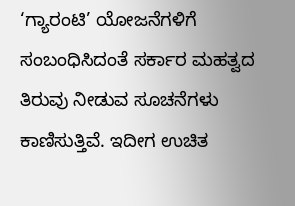‘ಗ್ಯಾರಂಟಿ’ ಯೋಜನೆಗಳಿಗೆ ಸಂಬಂಧಿಸಿದಂತೆ ಸರ್ಕಾರ ಮಹತ್ವದ ತಿರುವು ನೀಡುವ ಸೂಚನೆಗಳು ಕಾಣಿಸುತ್ತಿವೆ. ಇದೀಗ ಉಚಿತ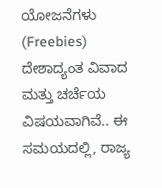ಯೋಜನೆಗಳು (Freebies) ದೇಶಾದ್ಯಂತ ವಿವಾದ ಮತ್ತು ಚರ್ಚೆಯ ವಿಷಯವಾಗಿವೆ.. ಈ ಸಮಯದಲ್ಲಿ, ರಾಜ್ಯ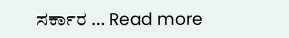ಸರ್ಕಾರ … Read more